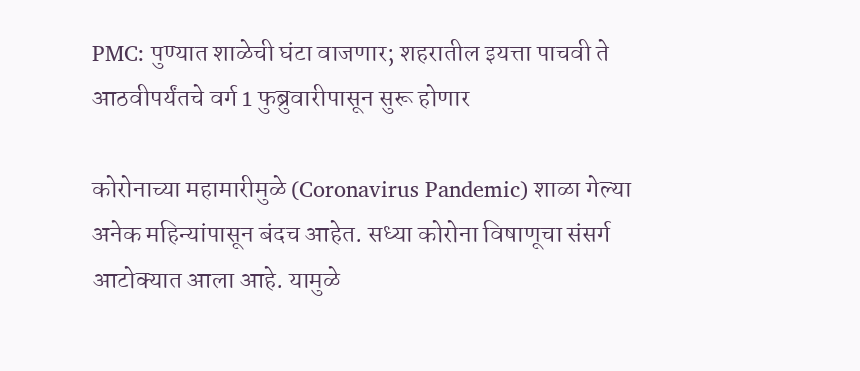PMC: पुण्यात शाळेची घंटा वाजणार; शहरातील इयत्ता पाचवी ते आठवीपर्यंतचे वर्ग 1 फुब्रुवारीपासून सुरू होणार

कोरोनाच्या महामारीमुळे (Coronavirus Pandemic) शाळा गेल्या अनेक महिन्यांपासून बंदच आहेत. सध्या कोरोना विषाणूचा संसर्ग आटोक्यात आला आहे. यामुळे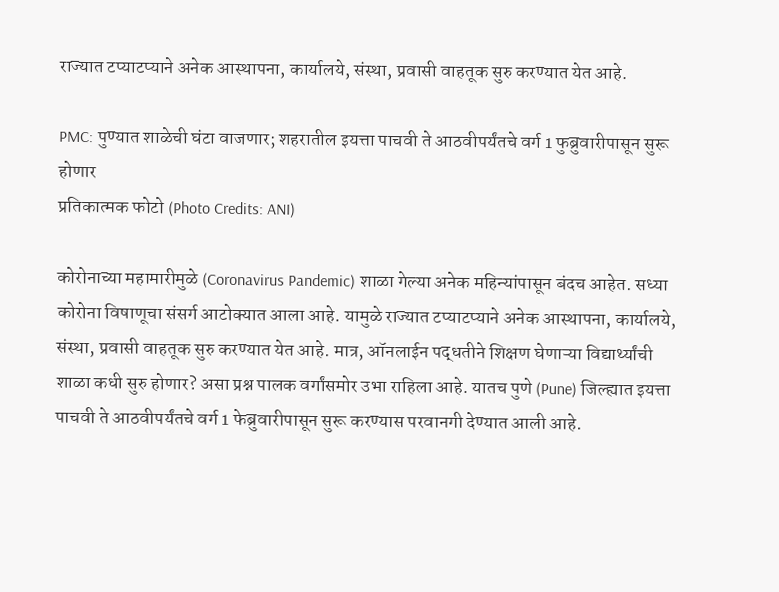राज्यात टप्याटप्याने अनेक आस्थापना, कार्यालये, संस्था, प्रवासी वाहतूक सुरु करण्यात येत आहे.

PMC: पुण्यात शाळेची घंटा वाजणार; शहरातील इयत्ता पाचवी ते आठवीपर्यंतचे वर्ग 1 फुब्रुवारीपासून सुरू होणार
प्रतिकात्मक फोटो (Photo Credits: ANI)

कोरोनाच्या महामारीमुळे (Coronavirus Pandemic) शाळा गेल्या अनेक महिन्यांपासून बंदच आहेत. सध्या कोरोना विषाणूचा संसर्ग आटोक्यात आला आहे. यामुळे राज्यात टप्याटप्याने अनेक आस्थापना, कार्यालये, संस्था, प्रवासी वाहतूक सुरु करण्यात येत आहे. मात्र, ऑनलाईन पद्धतीने शिक्षण घेणाऱ्या विद्यार्थ्यांची शाळा कधी सुरु होणार? असा प्रश्न पालक वर्गांसमोर उभा राहिला आहे. यातच पुणे (Pune) जिल्ह्यात इयत्ता पाचवी ते आठवीपर्यंतचे वर्ग 1 फेब्रुवारीपासून सुरू करण्यास परवानगी देण्यात आली आहे.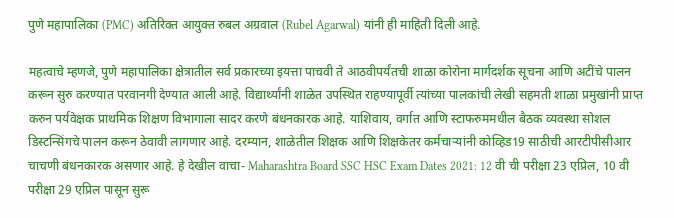पुणे महापालिका (PMC) अतिरिक्त आयुक्त रुबल अग्रवाल (Rubel Agarwal) यांनी ही माहिती दिली आहे.

महत्वाचे म्हणजे, पुणे महापालिका क्षेत्रातील सर्व प्रकारच्या इयत्ता पाचवी ते आठवीपर्यंतची शाळा कोरोना मार्गदर्शक सूचना आणि अटींचे पालन करून सुरु करण्यात परवानगी देण्यात आली आहे. विद्यार्थ्यांनी शाळेत उपस्थित राहण्यापूर्वी त्यांच्या पालकांची लेखी सहमती शाळा प्रमुखांनी प्राप्त करुन पर्यवेक्षक प्राथमिक शिक्षण विभागाला सादर करणे बंधनकारक आहे. याशिवाय, वर्गात आणि स्टाफरुममधील बैठक व्यवस्था सोशल डिस्टन्सिंगचे पालन करून ठेवावी लागणार आहे. दरम्यान, शाळेतील शिक्षक आणि शिक्षकेतर कर्मचाऱ्यांनी कोव्हिड19 साठीची आरटीपीसीआर चाचणी बंधनकारक असणार आहे. हे देखील वाचा- Maharashtra Board SSC HSC Exam Dates 2021: 12 वी ची परीक्षा 23 एप्रिल, 10 वी परीक्षा 29 एप्रिल पासून सुरू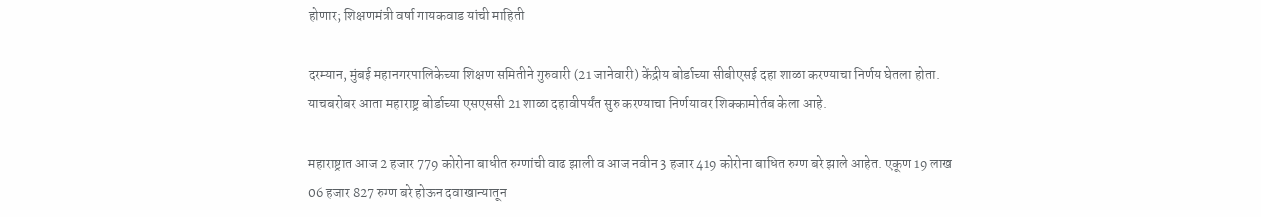होणार; शिक्षणमंत्री वर्षा गायकवाड यांची माहिती

दरम्यान, मुंबई महानगरपालिकेच्या शिक्षण समितीने गुरुवारी (21 जानेवारी) केंद्रीय बोर्डाच्या सीबीएसई दहा शाळा करण्याचा निर्णय घेतला होता. याचबरोबर आता महाराष्ट्र बोर्डाच्या एसएससी 21 शाळा दहावीपर्यंत सुरु करण्याचा निर्णयावर शिक्कामोर्तब केला आहे.

महाराष्ट्रात आज 2 हजार 779 कोरोना बाधीत रुग्णांची वाढ झाली व आज नवीन 3 हजार 419 कोरोना बाधित रुग्ण बरे झाले आहेत. एकूण 19 लाख 06 हजार 827 रुग्ण बरे होऊन दवाखान्यातून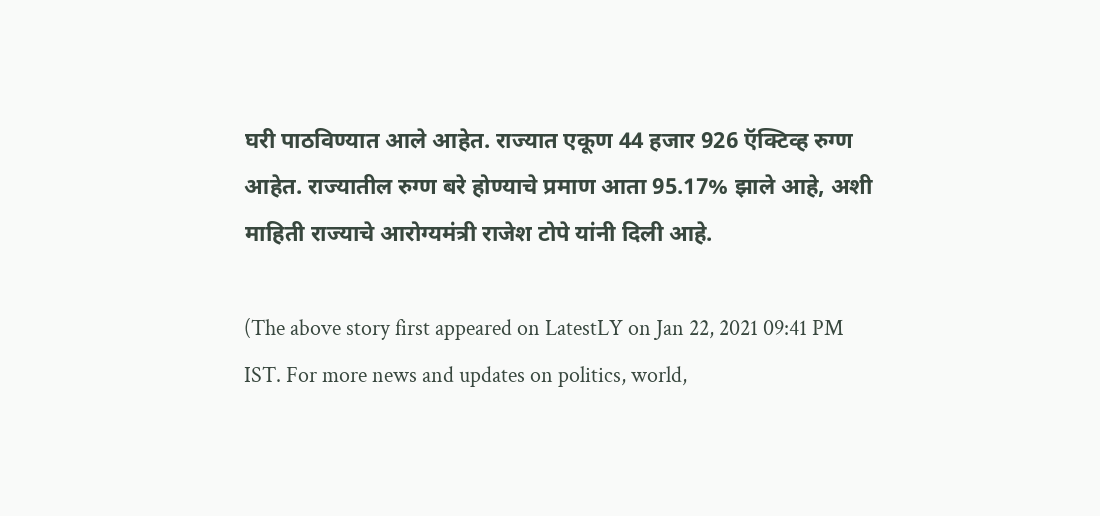घरी पाठविण्यात आले आहेत. राज्यात एकूण 44 हजार 926 ऍक्टिव्ह रुग्ण आहेत. राज्यातील रुग्ण बरे होण्याचे प्रमाण आता 95.17% झाले आहे, अशी माहिती राज्याचे आरोग्यमंत्री राजेश टोपे यांनी दिली आहे.

(The above story first appeared on LatestLY on Jan 22, 2021 09:41 PM IST. For more news and updates on politics, world,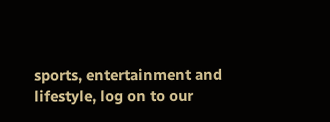sports, entertainment and lifestyle, log on to our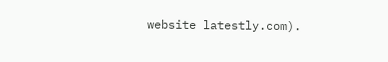website latestly.com).